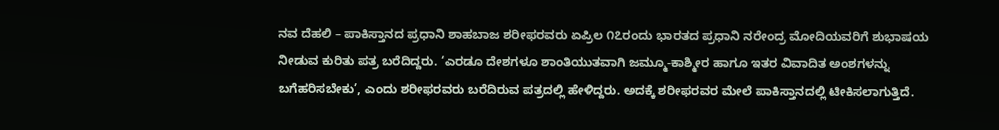ನವ ದೆಹಲಿ – ಪಾಕಿಸ್ತಾನದ ಪ್ರಧಾನಿ ಶಾಹಬಾಜ ಶರೀಫರವರು ಏಪ್ರಿಲ ೧೭ರಂದು ಭಾರತದ ಪ್ರಧಾನಿ ನರೇಂದ್ರ ಮೋದಿಯವರಿಗೆ ಶುಭಾಷಯ ನೀಡುವ ಕುರಿತು ಪತ್ರ ಬರೆದಿದ್ದರು. ‘ಎರಡೂ ದೇಶಗಳೂ ಶಾಂತಿಯುತವಾಗಿ ಜಮ್ಮೂ-ಕಾಶ್ಮೀರ ಹಾಗೂ ಇತರ ವಿವಾದಿತ ಅಂಶಗಳನ್ನು ಬಗೆಹರಿಸಬೇಕು’, ಎಂದು ಶರೀಫರವರು ಬರೆದಿರುವ ಪತ್ರದಲ್ಲಿ ಹೇಳಿದ್ದರು. ಅದಕ್ಕೆ ಶರೀಫರವರ ಮೇಲೆ ಪಾಕಿಸ್ತಾನದಲ್ಲಿ ಟೀಕಿಸಲಾಗುತ್ತಿದೆ.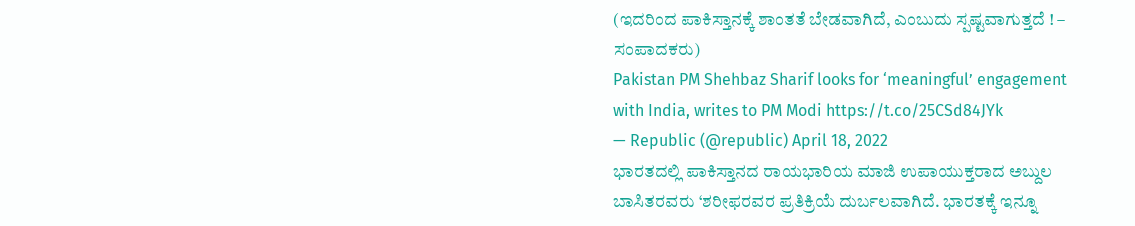(ಇದರಿಂದ ಪಾಕಿಸ್ತಾನಕ್ಕೆ ಶಾಂತತೆ ಬೇಡವಾಗಿದೆ, ಎಂಬುದು ಸ್ಪಷ್ಟವಾಗುತ್ತದೆ ! – ಸಂಪಾದಕರು)
Pakistan PM Shehbaz Sharif looks for ‘meaningful’ engagement with India, writes to PM Modi https://t.co/25CSd84JYk
— Republic (@republic) April 18, 2022
ಭಾರತದಲ್ಲಿ ಪಾಕಿಸ್ತಾನದ ರಾಯಭಾರಿಯ ಮಾಜಿ ಉಪಾಯುಕ್ತರಾದ ಅಬ್ದುಲ ಬಾಸಿತರವರು ‘ಶರೀಫರವರ ಪ್ರತಿಕ್ರಿಯೆ ದುರ್ಬಲವಾಗಿದೆ. ಭಾರತಕ್ಕೆ ಇನ್ನೂ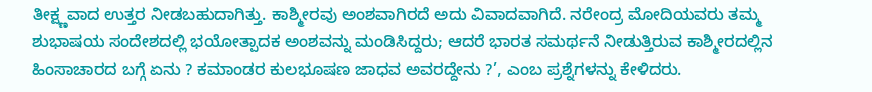ತೀಕ್ಷ್ಣವಾದ ಉತ್ತರ ನೀಡಬಹುದಾಗಿತ್ತು. ಕಾಶ್ಮೀರವು ಅಂಶವಾಗಿರದೆ ಅದು ವಿವಾದವಾಗಿದೆ. ನರೇಂದ್ರ ಮೋದಿಯವರು ತಮ್ಮ ಶುಭಾಷಯ ಸಂದೇಶದಲ್ಲಿ ಭಯೋತ್ಪಾದಕ ಅಂಶವನ್ನು ಮಂಡಿಸಿದ್ದರು; ಆದರೆ ಭಾರತ ಸಮರ್ಥನೆ ನೀಡುತ್ತಿರುವ ಕಾಶ್ಮೀರದಲ್ಲಿನ ಹಿಂಸಾಚಾರದ ಬಗ್ಗೆ ಏನು ? ಕಮಾಂಡರ ಕುಲಭೂಷಣ ಜಾಧವ ಅವರದ್ದೇನು ?’, ಎಂಬ ಪ್ರಶ್ನೆಗಳನ್ನು ಕೇಳಿದರು.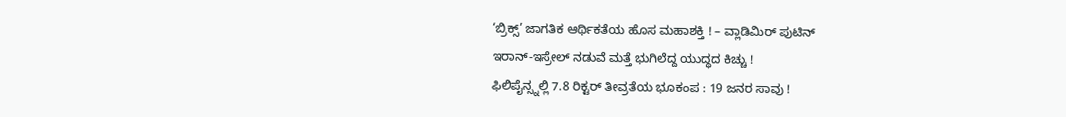‘ಬ್ರಿಕ್ಸ್’ ಜಾಗತಿಕ ಆರ್ಥಿಕತೆಯ ಹೊಸ ಮಹಾಶಕ್ತಿ ! – ವ್ಲಾಡಿಮಿರ್ ಪುಟಿನ್
ಇರಾನ್-ಇಸ್ರೇಲ್ ನಡುವೆ ಮತ್ತೆ ಭುಗಿಲೆದ್ದ ಯುದ್ಧದ ಕಿಚ್ಚು !
ಫಿಲಿಪೈನ್ಸ್ನಲ್ಲಿ 7.8 ರಿಕ್ಟರ್ ತೀವ್ರತೆಯ ಭೂಕಂಪ : 19 ಜನರ ಸಾವು !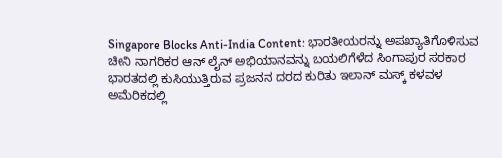Singapore Blocks Anti-India Content: ಭಾರತೀಯರನ್ನು ಅಪಖ್ಯಾತಿಗೊಳಿಸುವ ಚೀನಿ ನಾಗರಿಕರ ಆನ್ ಲೈನ್ ಅಭಿಯಾನವನ್ನು ಬಯಲಿಗೆಳೆದ ಸಿಂಗಾಪುರ ಸರಕಾರ
ಭಾರತದಲ್ಲಿ ಕುಸಿಯುತ್ತಿರುವ ಪ್ರಜನನ ದರದ ಕುರಿತು ಇಲಾನ್ ಮಸ್ಕ್ ಕಳವಳ
ಅಮೆರಿಕದಲ್ಲಿ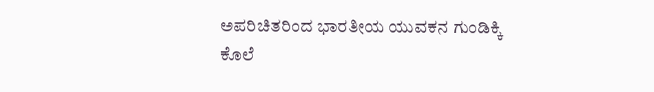ಅಪರಿಚಿತರಿಂದ ಭಾರತೀಯ ಯುವಕನ ಗುಂಡಿಕ್ಕಿ ಕೊಲೆ